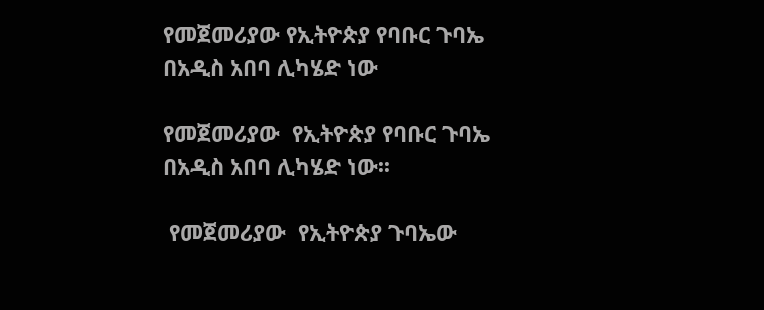የመጀመሪያው የኢትዮጵያ የባቡር ጉባኤ በአዲስ አበባ ሊካሄድ ነው

የመጀመሪያው  የኢትዮጵያ የባቡር ጉባኤ በአዲስ አበባ ሊካሄድ ነው፡፡

 የመጀመሪያው  የኢትዮጵያ ጉባኤው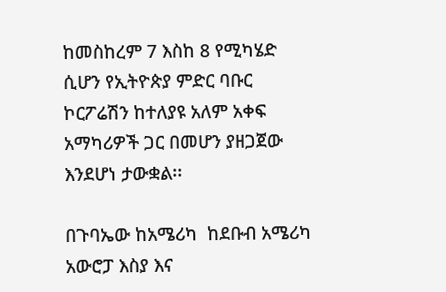ከመስከረም 7 እስከ 8 የሚካሄድ ሲሆን የኢትዮጵያ ምድር ባቡር ኮርፖሬሽን ከተለያዩ አለም አቀፍ አማካሪዎች ጋር በመሆን ያዘጋጀው እንደሆነ ታውቋል፡፡

በጉባኤው ከአሜሪካ  ከደቡብ አሜሪካ አውሮፓ እስያ እና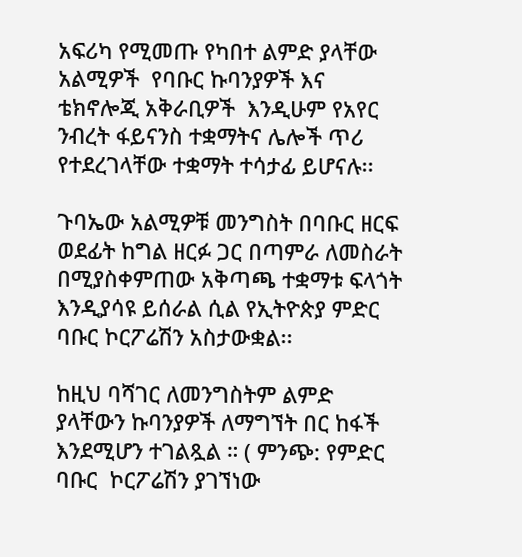አፍሪካ የሚመጡ የካበተ ልምድ ያላቸው አልሚዎች  የባቡር ኩባንያዎች እና ቴክኖሎጂ አቅራቢዎች  እንዲሁም የአየር ንብረት ፋይናንስ ተቋማትና ሌሎች ጥሪ የተደረገላቸው ተቋማት ተሳታፊ ይሆናሉ፡፡

ጉባኤው አልሚዎቹ መንግስት በባቡር ዘርፍ ወደፊት ከግል ዘርፉ ጋር በጣምራ ለመስራት በሚያስቀምጠው አቅጣጫ ተቋማቱ ፍላጎት እንዲያሳዩ ይሰራል ሲል የኢትዮጵያ ምድር ባቡር ኮርፖሬሽን አስታውቋል፡፡

ከዚህ ባሻገር ለመንግስትም ልምድ ያላቸውን ኩባንያዎች ለማግኘት በር ከፋች እንደሚሆን ተገልጿል ። ( ምንጭ: የምድር ባቡር  ኮርፖሬሽን ያገኘነው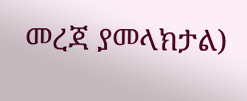መረጃ ያመላክታል)